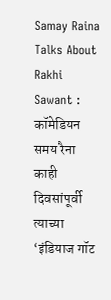Samay Raina Talks About Rakhi Sawant : कॉमेडियन समय रैना काही दिवसांपूर्वी त्याच्या ‘इंडियाज गॉट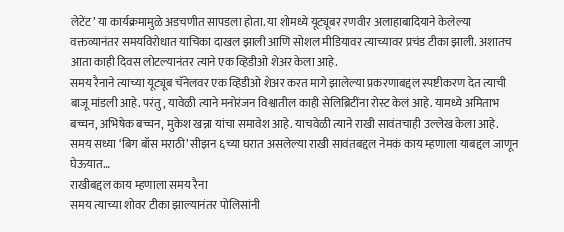लेटेंट’ या कार्यक्रमामुळे अडचणीत सापडला होता. या शोमध्ये यूट्यूबर रणवीर अलाहाबादियाने केलेल्या वक्तव्यानंतर समयविरोधात याचिका दाखल झाली आणि सोशल मीडियावर त्याच्यावर प्रचंड टीका झाली. अशातच आता काही दिवस लोटल्यानंतर त्याने एक व्हिडीओ शेअर केला आहे.
समय रैनाने त्याच्या यूट्यूब चॅनेलवर एक व्हिडीओ शेअर करत मागे झालेल्या प्रकरणाबद्दल स्पष्टीकरण देत त्याची बाजू मांडली आहे. परंतु, यावेळी त्याने मनोरंजन विश्वातील काही सेलिब्रिटींना रोस्ट केलं आहे. यामध्ये अमिताभ बच्चन, अभिषेक बच्चन, मुकेश खन्ना यांचा समावेश आहे. याचवेळी त्याने राखी सावंतचाही उल्लेख केला आहे. समय सध्या ‘बिग बॉस मराठी’ सीझन ६च्या घरात असलेल्या राखी सावंतबद्दल नेमकं काय म्हणाला याबद्दल जाणून घेऊयात…
राखीबद्दल काय म्हणाला समय रैना
समय त्याच्या शोवर टीका झाल्यानंतर पोलिसांनी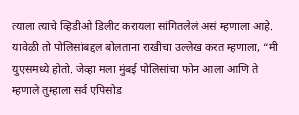त्याला त्याचे व्हिडीओ डिलीट करायला सांगितलेलं असं म्हणाला आहे. यावेळी तो पोलिसांबद्दल बोलताना राखीचा उल्लेख करत म्हणाला, “मी युएसमध्ये होतो. जेव्हा मला मुंबई पोलिसांचा फोन आला आणि ते म्हणाले तुम्हाला सर्व एपिसोड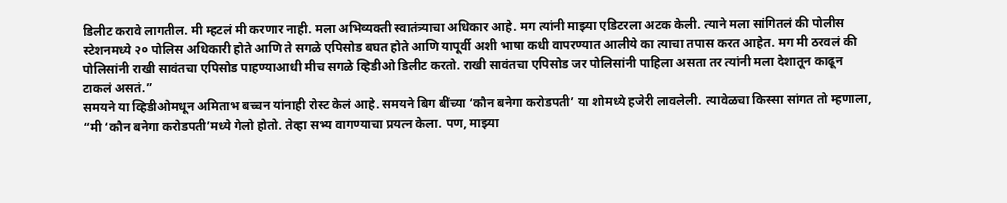डिलीट करावे लागतील. मी म्हटलं मी करणार नाही. मला अभिव्यक्ती स्वातंत्र्याचा अधिकार आहे. मग त्यांनी माझ्या एडिटरला अटक केली. त्याने मला सांगितलं की पोलीस स्टेशनमध्ये २० पोलिस अधिकारी होते आणि ते सगळे एपिसोड बघत होते आणि यापूर्वी अशी भाषा कधी वापरण्यात आलीये का त्याचा तपास करत आहेत. मग मी ठरवलं की पोलिसांनी राखी सावंतचा एपिसोड पाहण्याआधी मीच सगळे व्हिडीओ डिलीट करतो. राखी सावंतचा एपिसोड जर पोलिसांनी पाहिला असता तर त्यांनी मला देशातून काढून टाकलं असतं.”
समयने या व्हिडीओमधून अमिताभ बच्चन यांनाही रोस्ट केलं आहे. समयने बिग बींच्या ‘कौन बनेगा करोडपती’ या शोमध्ये हजेरी लावलेली. त्यावेळचा किस्सा सांगत तो म्हणाला, “मी ‘कौन बनेगा करोडपती’मध्ये गेलो होतो. तेव्हा सभ्य वागण्याचा प्रयत्न केला. पण, माझ्या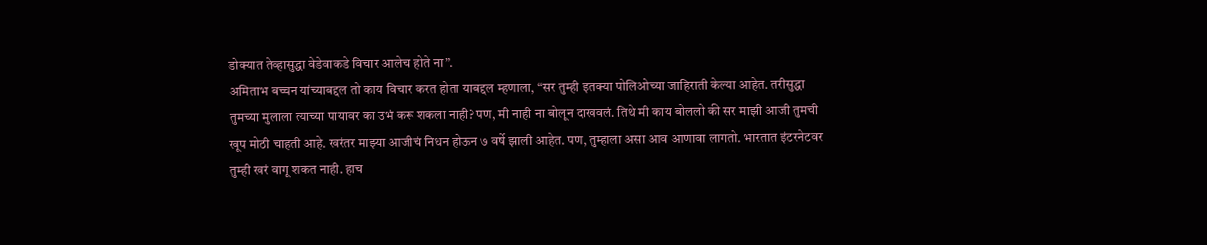डोक्यात तेव्हासुद्धा वेडेवाकडे विचार आलेच होते ना”.
अमिताभ बच्चन यांच्याबद्दल तो काय विचार करत होता याबद्दल म्हणाला, “सर तुम्ही इतक्या पोलिओच्या जाहिराती केल्या आहेत. तरीसुद्धा तुमच्या मुलाला त्याच्या पायावर का उभं करू शकला नाही? पण, मी नाही ना बोलून दाखवलं. तिथे मी काय बोललो की सर माझी आजी तुमची खूप मोठी चाहती आहे. खरंतर माझ्या आजीचं निधन होऊन ७ वर्षे झाली आहेत. पण, तुम्हाला असा आव आणावा लागतो. भारतात इंटरनेटवर तुम्ही खरं वागू शकत नाही. हाच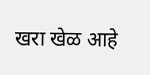खरा खेळ आहे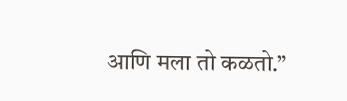आणि मला तो कळतो.”